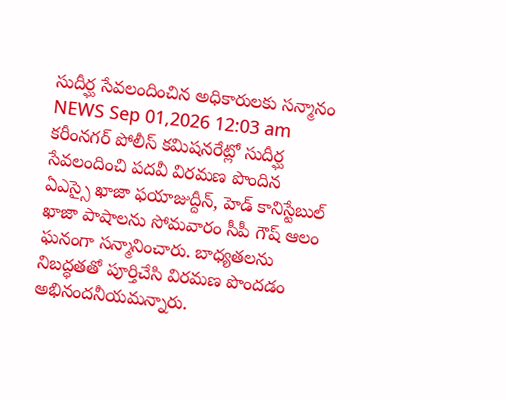సుదీర్ఘ సేవలందించిన అధికారులకు సన్మానం
NEWS Sep 01,2026 12:03 am
కరీంనగర్ పోలీస్ కమిషనరేట్లో సుదీర్ఘ సేవలందించి పదవీ విరమణ పొందిన ఏఎస్సై ఖాజా ఫయాజుద్దీన్, హెడ్ కానిస్టేబుల్ ఖాజా పాషాలను సోమవారం సీపీ గౌష్ ఆలం ఘనంగా సన్మానించారు. బాధ్యతలను నిబద్ధతతో పూర్తిచేసి విరమణ పొందడం అభినందనీయమన్నారు.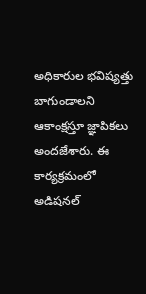అధికారుల భవిష్యత్తు బాగుండాలని ఆకాంక్షస్తూ జ్ఞాపికలు అందజేశారు. ఈ కార్యక్రమంలో అడిషనల్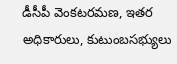డీసీపీ వెంకటరమణ, ఇతర అధికారులు, కుటుంబసభ్యులు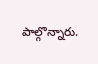పాల్గొన్నారు.